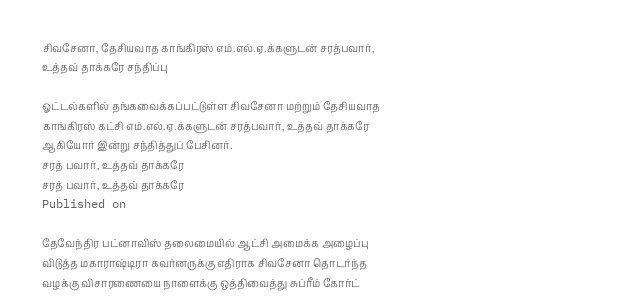சிவசேனா, தேசியவாத காங்கிரஸ் எம்.எல்.ஏ.க்களுடன் சரத்பவார், உத்தவ் தாக்கரே சந்திப்பு

ஓட்டல்களில் தங்கவைக்கப்பட்டுள்ள சிவசேனா மற்றும் தேசியவாத காங்கிரஸ் கட்சி எம்.எல்.ஏ.க்களுடன் சரத்பவார், உத்தவ் தாக்கரே ஆகியோர் இன்று சந்தித்துப் பேசினர்.
சரத் பவார், உத்தவ் தாக்கரே
சரத் பவார், உத்தவ் தாக்கரே
Published on

தேவேந்திர பட்னாவிஸ் தலைமையில் ஆட்சி அமைக்க அழைப்பு விடுத்த மகாராஷ்டிரா கவர்னருக்கு எதிராக சிவசேனா தொடர்ந்த வழக்கு விசாரணையை நாளைக்கு ஒத்திவைத்து சுப்ரீம் கோர்ட்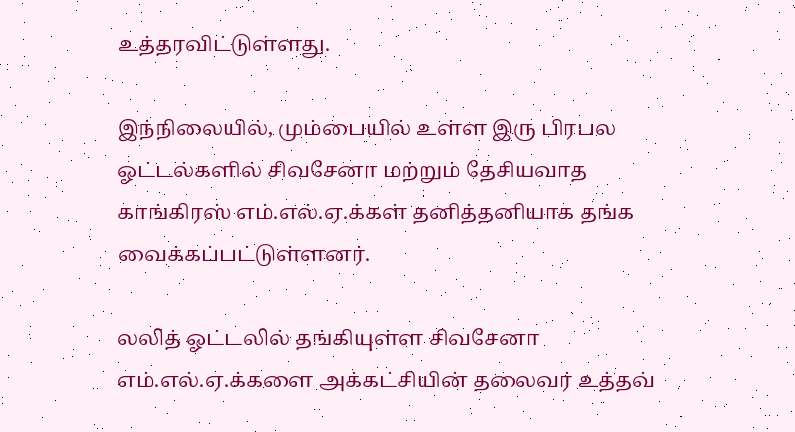உத்தரவிட்டுள்ளது.

இந்நிலையில், மும்பையில் உள்ள இரு பிரபல ஓட்டல்களில் சிவசேனா மற்றும் தேசியவாத காங்கிரஸ் எம்.எல்.ஏ.க்கள் தனித்தனியாக தங்க வைக்கப்பட்டுள்ளனர்.

லலித் ஓட்டலில் தங்கியுள்ள சிவசேனா எம்.எல்.ஏ.க்களை அக்கட்சியின் தலைவர் உத்தவ்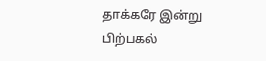தாக்கரே இன்று பிற்பகல்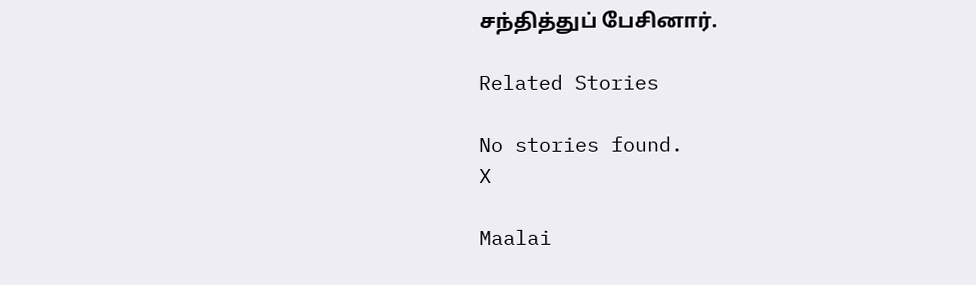சந்தித்துப் பேசினார்.

Related Stories

No stories found.
X

Maalai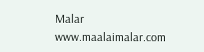Malar
www.maalaimalar.com